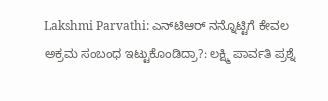Lakshmi Parvathi: ಎನ್‌ಟಿಆರ್ ನನ್ನೊಟ್ಟಿಗೆ ಕೇವಲ ಅಕ್ರಮ ಸಂಬಂಧ ಇಟ್ಟುಕೊಂಡಿದ್ರಾ?: ಲಕ್ಷ್ಮಿ ಪಾರ್ವತಿ ಪ್ರಶ್ನೆ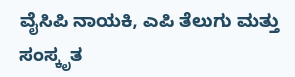ವೈಸಿಪಿ ನಾಯಕಿ, ಎಪಿ ತೆಲುಗು ಮತ್ತು ಸಂಸ್ಕೃತ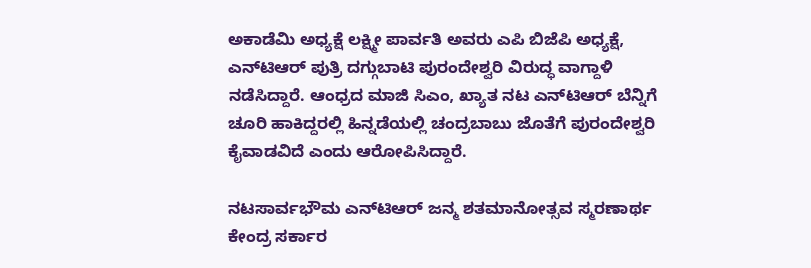ಅಕಾಡೆಮಿ ಅಧ್ಯಕ್ಷೆ ಲಕ್ಷ್ಮೀ ಪಾರ್ವತಿ ಅವರು ಎಪಿ ಬಿಜೆಪಿ ಅಧ್ಯಕ್ಷೆ, ಎನ್‌ಟಿಆರ್ ಪುತ್ರಿ ದಗ್ಗುಬಾಟಿ ಪುರಂದೇಶ್ವರಿ ವಿರುದ್ಧ ವಾಗ್ದಾಳಿ ನಡೆಸಿದ್ದಾರೆ. ಆಂಧ್ರದ ಮಾಜಿ ಸಿಎಂ, ಖ್ಯಾತ ನಟ ಎನ್‌ಟಿಆರ್‌ ಬೆನ್ನಿಗೆ ಚೂರಿ ಹಾಕಿದ್ದರಲ್ಲಿ ಹಿನ್ನಡೆಯಲ್ಲಿ ಚಂದ್ರಬಾಬು ಜೊತೆಗೆ ಪುರಂದೇಶ್ವರಿ ಕೈವಾಡವಿದೆ ಎಂದು ಆರೋಪಿಸಿದ್ದಾರೆ.

ನಟಸಾರ್ವಭೌಮ ಎನ್‌ಟಿಆರ್ ಜನ್ಮ ಶತಮಾನೋತ್ಸವ ಸ್ಮರಣಾರ್ಥ ಕೇಂದ್ರ ಸರ್ಕಾರ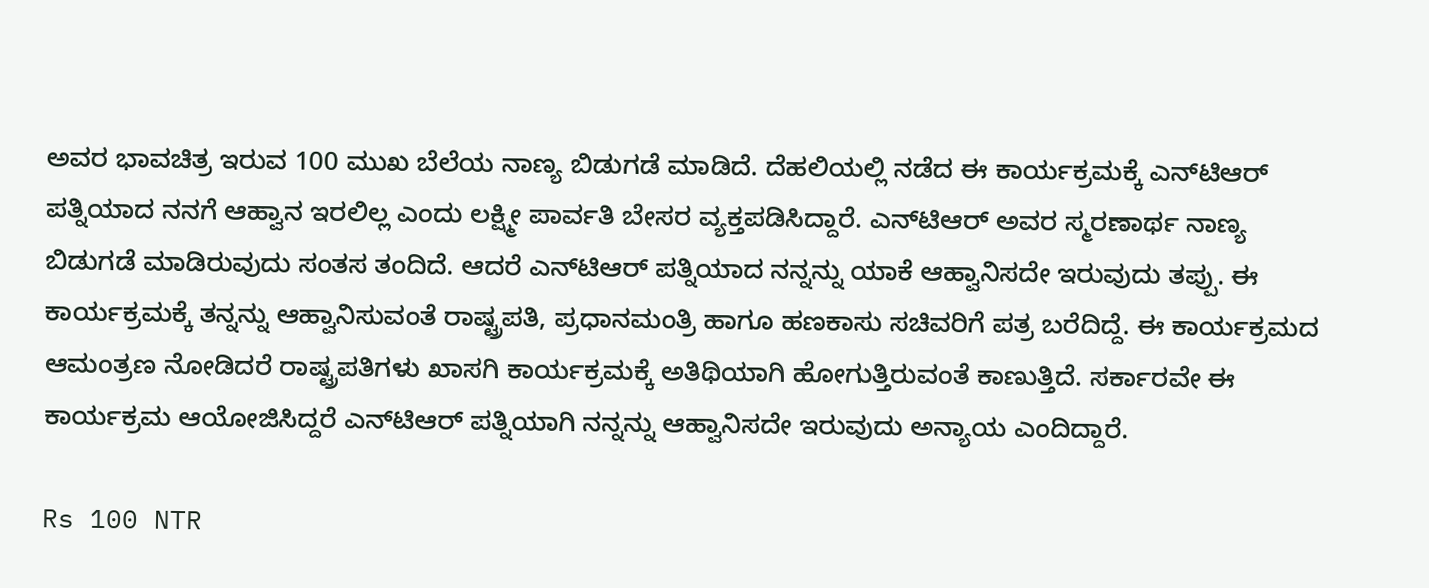ಅವರ ಭಾವಚಿತ್ರ ಇರುವ 100 ಮುಖ ಬೆಲೆಯ ನಾಣ್ಯ ಬಿಡುಗಡೆ ಮಾಡಿದೆ. ದೆಹಲಿಯಲ್ಲಿ ನಡೆದ ಈ ಕಾರ್ಯಕ್ರಮಕ್ಕೆ ಎನ್‌ಟಿಆರ್‌ ಪತ್ನಿಯಾದ ನನಗೆ ಆಹ್ವಾನ ಇರಲಿಲ್ಲ ಎಂದು ಲಕ್ಷ್ಮೀ ಪಾರ್ವತಿ ಬೇಸರ ವ್ಯಕ್ತಪಡಿಸಿದ್ದಾರೆ. ಎನ್‌ಟಿಆರ್ ಅವರ ಸ್ಮರಣಾರ್ಥ ನಾಣ್ಯ ಬಿಡುಗಡೆ ಮಾಡಿರುವುದು ಸಂತಸ ತಂದಿದೆ. ಆದರೆ ಎನ್‌ಟಿಆರ್ ಪತ್ನಿಯಾದ ನನ್ನನ್ನು ಯಾಕೆ ಆಹ್ವಾನಿಸದೇ ಇರುವುದು ತಪ್ಪು. ಈ ಕಾರ್ಯಕ್ರಮಕ್ಕೆ ತನ್ನನ್ನು ಆಹ್ವಾನಿಸುವಂತೆ ರಾಷ್ಟ್ರಪತಿ, ಪ್ರಧಾನಮಂತ್ರಿ ಹಾಗೂ ಹಣಕಾಸು ಸಚಿವರಿಗೆ ಪತ್ರ ಬರೆದಿದ್ದೆ. ಈ ಕಾರ್ಯಕ್ರಮದ ಆಮಂತ್ರಣ ನೋಡಿದರೆ ರಾಷ್ಟ್ರಪತಿಗಳು ಖಾಸಗಿ ಕಾರ್ಯಕ್ರಮಕ್ಕೆ ಅತಿಥಿಯಾಗಿ ಹೋಗುತ್ತಿರುವಂತೆ ಕಾಣುತ್ತಿದೆ. ಸರ್ಕಾರವೇ ಈ ಕಾರ್ಯಕ್ರಮ ಆಯೋಜಿಸಿದ್ದರೆ ಎನ್‌ಟಿಆರ್ ಪತ್ನಿಯಾಗಿ ನನ್ನನ್ನು ಆಹ್ವಾನಿಸದೇ ಇರುವುದು ಅನ್ಯಾಯ ಎಂದಿದ್ದಾರೆ.

Rs 100 NTR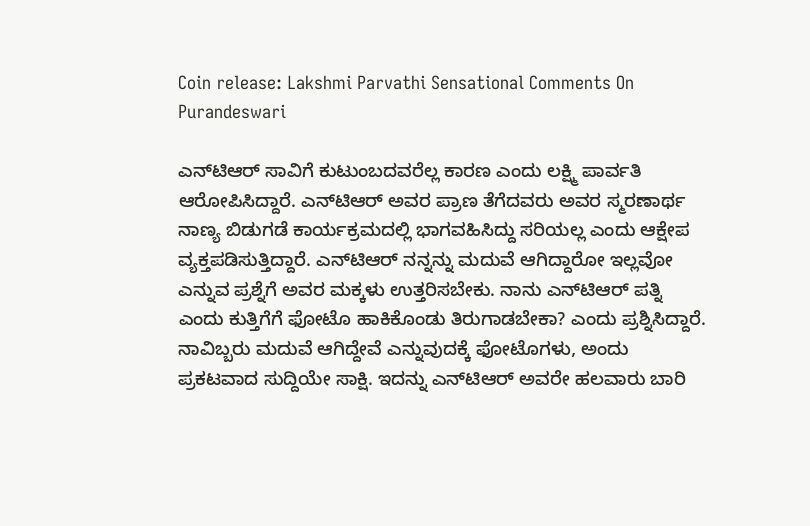Coin release: Lakshmi Parvathi Sensational Comments On Purandeswari

ಎನ್‌ಟಿಆರ್‌ ಸಾವಿಗೆ ಕುಟುಂಬದವರೆಲ್ಲ ಕಾರಣ ಎಂದು ಲಕ್ಷ್ಮಿ ಪಾರ್ವತಿ ಆರೋಪಿಸಿದ್ದಾರೆ. ಎನ್‌ಟಿಆರ್ ಅವರ ಪ್ರಾಣ ತೆಗೆದವರು ಅವರ ಸ್ಮರಣಾರ್ಥ ನಾಣ್ಯ ಬಿಡುಗಡೆ ಕಾರ್ಯಕ್ರಮದಲ್ಲಿ ಭಾಗವಹಿಸಿದ್ದು ಸರಿಯಲ್ಲ ಎಂದು ಆಕ್ಷೇಪ ವ್ಯಕ್ತಪಡಿಸುತ್ತಿದ್ದಾರೆ. ಎನ್‌ಟಿಆರ್ ನನ್ನನ್ನು ಮದುವೆ ಆಗಿದ್ದಾರೋ ಇಲ್ಲವೋ ಎನ್ನುವ ಪ್ರಶ್ನೆಗೆ ಅವರ ಮಕ್ಕಳು ಉತ್ತರಿಸಬೇಕು. ನಾನು ಎನ್‌ಟಿಆರ್‌ ಪತ್ನಿ ಎಂದು ಕುತ್ತಿಗೆಗೆ ಫೋಟೊ ಹಾಕಿಕೊಂಡು ತಿರುಗಾಡಬೇಕಾ? ಎಂದು ಪ್ರಶ್ನಿಸಿದ್ದಾರೆ. ನಾವಿಬ್ಬರು ಮದುವೆ ಆಗಿದ್ದೇವೆ ಎನ್ನುವುದಕ್ಕೆ ಫೋಟೊಗಳು, ಅಂದು ಪ್ರಕಟವಾದ ಸುದ್ದಿಯೇ ಸಾಕ್ಷಿ. ಇದನ್ನು ಎನ್‌ಟಿಆರ್ ಅವರೇ ಹಲವಾರು ಬಾರಿ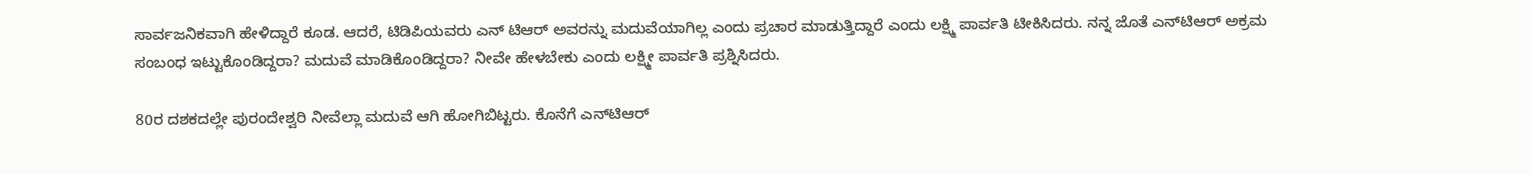ಸಾರ್ವಜನಿಕವಾಗಿ ಹೇಳಿದ್ದಾರೆ ಕೂಡ. ಆದರೆ, ಟಿಡಿಪಿಯವರು ಎನ್ ಟಿಆರ್ ಅವರನ್ನು ಮದುವೆಯಾಗಿಲ್ಲ ಎಂದು ಪ್ರಚಾರ ಮಾಡುತ್ತಿದ್ದಾರೆ ಎಂದು ಲಕ್ಷ್ಮಿ ಪಾರ್ವತಿ ಟೀಕಿಸಿದರು. ನನ್ನ ಜೊತೆ ಎನ್‌ಟಿಆರ್‌ ಅಕ್ರಮ ಸಂಬಂಧ ಇಟ್ಟುಕೊಂಡಿದ್ದರಾ? ಮದುವೆ ಮಾಡಿಕೊಂಡಿದ್ದರಾ? ನೀವೇ ಹೇಳಬೇಕು ಎಂದು ಲಕ್ಷ್ಮೀ ಪಾರ್ವತಿ ಪ್ರಶ್ನಿಸಿದರು.

80ರ ದಶಕದಲ್ಲೇ ಪುರಂದೇಶ್ವರಿ ನೀವೆಲ್ಲಾ ಮದುವೆ ಆಗಿ ಹೋಗಿಬಿಟ್ಟರು. ಕೊನೆಗೆ ಎನ್‌ಟಿಆರ್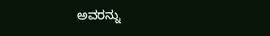ಅವರನ್ನು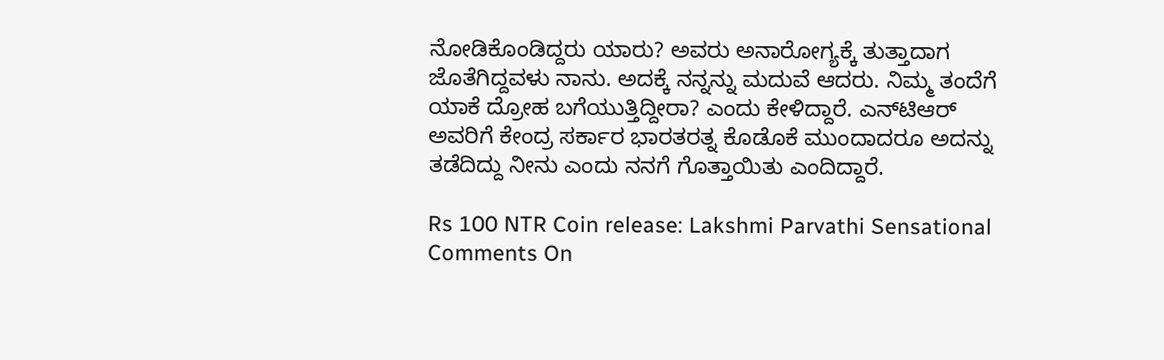ನೋಡಿಕೊಂಡಿದ್ದರು ಯಾರು? ಅವರು ಅನಾರೋಗ್ಯಕ್ಕೆ ತುತ್ತಾದಾಗ ಜೊತೆಗಿದ್ದವಳು ನಾನು. ಅದಕ್ಕೆ ನನ್ನನ್ನು ಮದುವೆ ಆದರು. ನಿಮ್ಮ ತಂದೆಗೆ ಯಾಕೆ ದ್ರೋಹ ಬಗೆಯುತ್ತಿದ್ದೀರಾ? ಎಂದು ಕೇಳಿದ್ದಾರೆ. ಎನ್‌ಟಿಆರ್ ಅವರಿಗೆ ಕೇಂದ್ರ ಸರ್ಕಾರ ಭಾರತರತ್ನ ಕೊಡೊಕೆ ಮುಂದಾದರೂ ಅದನ್ನು ತಡೆದಿದ್ದು ನೀನು ಎಂದು ನನಗೆ ಗೊತ್ತಾಯಿತು ಎಂದಿದ್ದಾರೆ.

Rs 100 NTR Coin release: Lakshmi Parvathi Sensational Comments On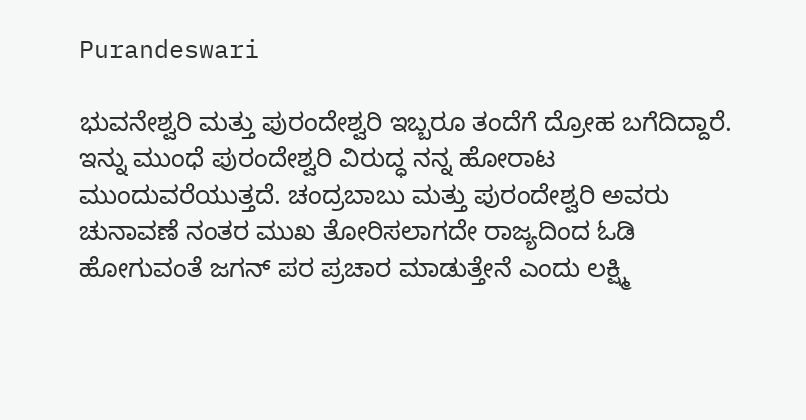Purandeswari

ಭುವನೇಶ್ವರಿ ಮತ್ತು ಪುರಂದೇಶ್ವರಿ ಇಬ್ಬರೂ ತಂದೆಗೆ ದ್ರೋಹ ಬಗೆದಿದ್ದಾರೆ. ಇನ್ನು ಮುಂಧೆ ಪುರಂದೇಶ್ವರಿ ವಿರುದ್ಧ ನನ್ನ ಹೋರಾಟ ಮುಂದುವರೆಯುತ್ತದೆ. ಚಂದ್ರಬಾಬು ಮತ್ತು ಪುರಂದೇಶ್ವರಿ ಅವರು ಚುನಾವಣೆ ನಂತರ ಮುಖ ತೋರಿಸಲಾಗದೇ ರಾಜ್ಯದಿಂದ ಓಡಿ ಹೋಗುವಂತೆ ಜಗನ್ ಪರ ಪ್ರಚಾರ ಮಾಡುತ್ತೇನೆ ಎಂದು ಲಕ್ಷ್ಮಿ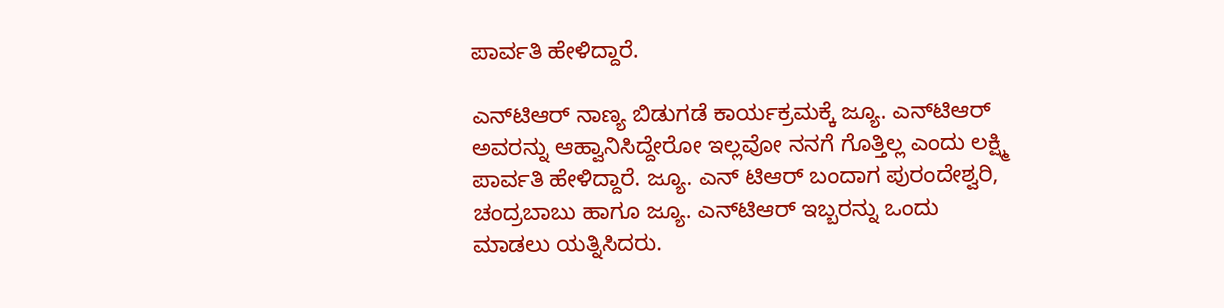ಪಾರ್ವತಿ ಹೇಳಿದ್ದಾರೆ.

ಎನ್‌ಟಿಆರ್‌ ನಾಣ್ಯ ಬಿಡುಗಡೆ ಕಾರ್ಯಕ್ರಮಕ್ಕೆ ಜ್ಯೂ. ಎನ್‌ಟಿಆರ್‌ ಅವರನ್ನು ಆಹ್ವಾನಿಸಿದ್ದೇರೋ ಇಲ್ಲವೋ ನನಗೆ ಗೊತ್ತಿಲ್ಲ ಎಂದು ಲಕ್ಷ್ಮಿ ಪಾರ್ವತಿ ಹೇಳಿದ್ದಾರೆ. ಜ್ಯೂ. ಎನ್ ಟಿಆರ್ ಬಂದಾಗ ಪುರಂದೇಶ್ವರಿ, ಚಂದ್ರಬಾಬು ಹಾಗೂ ಜ್ಯೂ. ಎನ್‌ಟಿಆರ್ ಇಬ್ಬರನ್ನು ಒಂದು ಮಾಡಲು ಯತ್ನಿಸಿದರು.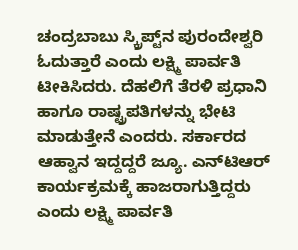ಚಂದ್ರಬಾಬು ಸ್ಕ್ರಿಪ್ಟ್‌ನ ಪುರಂದೇಶ್ವರಿ ಓದುತ್ತಾರೆ ಎಂದು ಲಕ್ಷ್ಮಿ ಪಾರ್ವತಿ ಟೀಕಿಸಿದರು. ದೆಹಲಿಗೆ ತೆರಳಿ ಪ್ರಧಾನಿ ಹಾಗೂ ರಾಷ್ಟ್ರಪತಿಗಳನ್ನು ಭೇಟಿ ಮಾಡುತ್ತೇನೆ ಎಂದರು. ಸರ್ಕಾರದ ಆಹ್ವಾನ ಇದ್ದದ್ದರೆ ಜ್ಯೂ. ಎನ್‌ಟಿಆರ್‌ ಕಾರ್ಯಕ್ರಮಕ್ಕೆ ಹಾಜರಾಗುತ್ತಿದ್ದರು ಎಂದು ಲಕ್ಷ್ಮಿ ಪಾರ್ವತಿ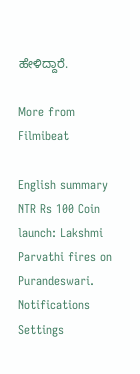ಹೇಳಿದ್ದಾರೆ.

More from Filmibeat

English summary
NTR Rs 100 Coin launch: Lakshmi Parvathi fires on Purandeswari.
Notifications
Settings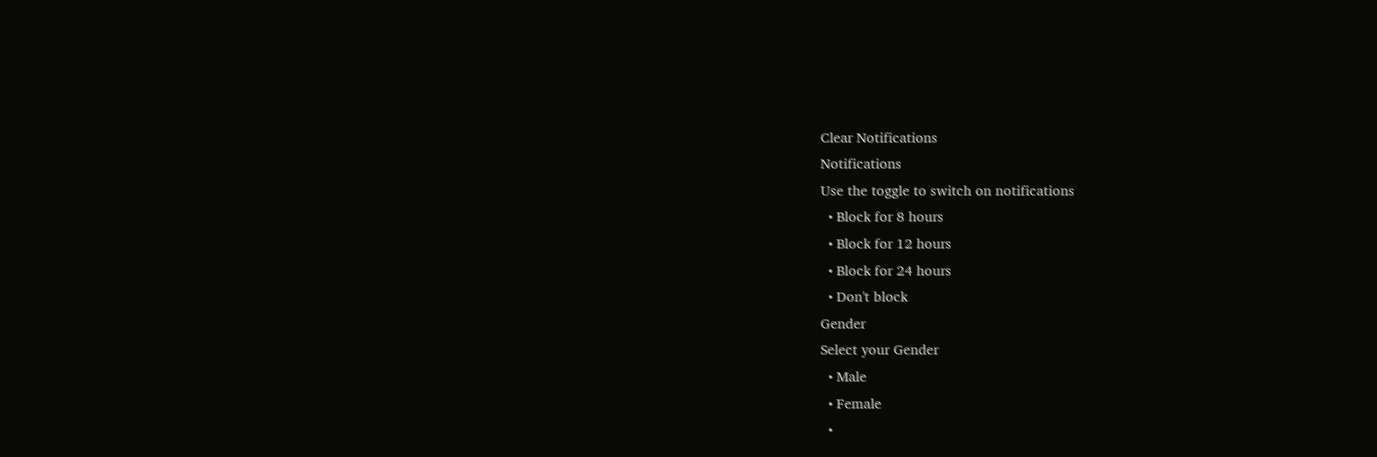Clear Notifications
Notifications
Use the toggle to switch on notifications
  • Block for 8 hours
  • Block for 12 hours
  • Block for 24 hours
  • Don't block
Gender
Select your Gender
  • Male
  • Female
  •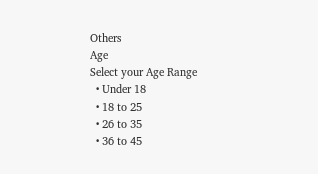Others
Age
Select your Age Range
  • Under 18
  • 18 to 25
  • 26 to 35
  • 36 to 45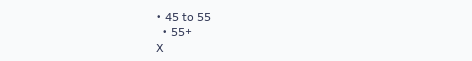• 45 to 55
  • 55+
X